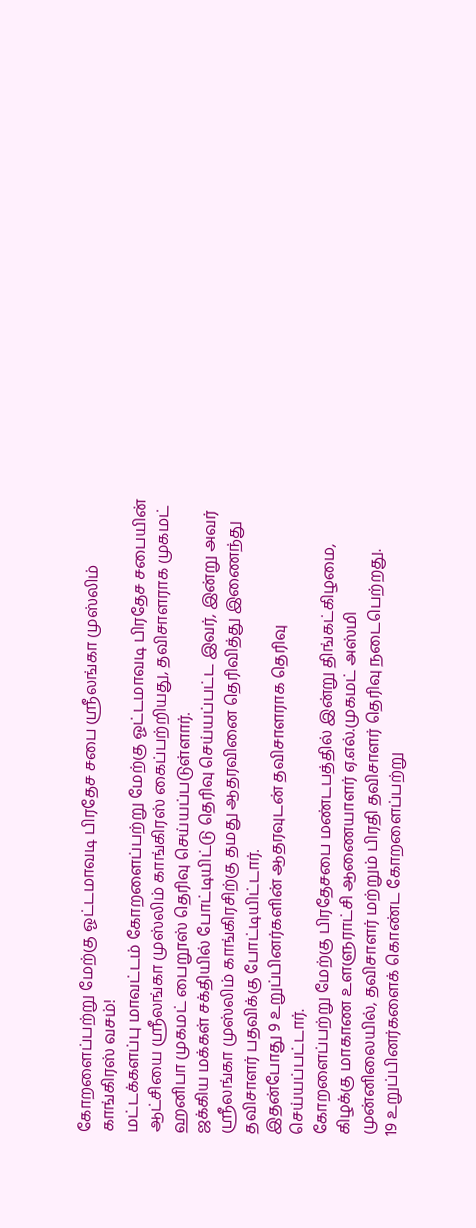கோறளைப்பற்று மேற்கு ஓட்டமாவடி பிரதேச சபை ஸ்ரீலங்கா முஸ்லிம் காங்கிரஸ் வசம்!
மட்டக்களப்பு மாவட்டம் கோறளைப்பற்று மேற்கு ஓட்டமாவடி பிரதேச சபையின் ஆட்சியை ஸ்ரீலங்கா முஸ்லிம் காங்கிரஸ் கைப்பற்றியது, தவிசாளராக முகமட் ஹனிபா முகமட் பைறூஸ் தெரிவு செய்யப்படுள்ளார்.
ஜக்கிய மக்கள் சக்தியில் போட்டியிட்டு தெரிவு செய்யப்பட்ட இவர், இன்று அவர் ஸ்ரீலங்கா முஸ்லிம் காங்கிரசிற்கு தமது ஆதரவினை தெரிவித்து இணைந்து தவிசாளர் பதவிக்கு போட்டியிட்டார்.
இதன்போது 9 உறுப்பினர்களின் ஆதரவுடன் தவிசாளராக தெரிவு செய்யப்பட்டார்.
கோறளைப்பற்று மேற்கு பிரதேசபை மண்டபத்தில் இன்று திங்கட்கிழமை, கிழக்கு மாகாண உளளுராட்சி ஆணையாளர் ஏ.எல்.முகமட் அஸ்மி முன்னிலையில், தவிசாளர் மற்றும் பிரதி தவிசாளர் தெரிவு நடைபெற்றது.
19 உறுப்பினர்களைக் கொண்ட கோறளைப்பற்று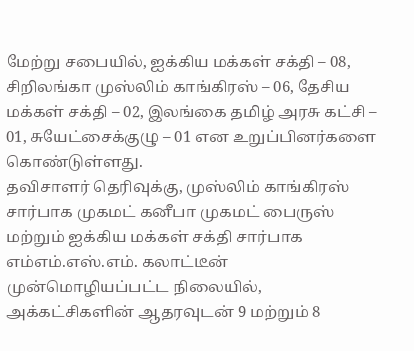மேற்று சபையில், ஐக்கிய மக்கள் சக்தி – 08, சிறிலங்கா முஸ்லிம் காங்கிரஸ் – 06, தேசிய மக்கள் சக்தி – 02, இலங்கை தமிழ் அரசு கட்சி – 01, சுயேட்சைக்குழு – 01 என உறுப்பினர்களை கொண்டுள்ளது.
தவிசாளர் தெரிவுக்கு, முஸ்லிம் காங்கிரஸ் சார்பாக முகமட் கனீபா முகமட் பைருஸ் மற்றும் ஐக்கிய மக்கள் சக்தி சார்பாக எம்எம்.எஸ்.எம். கலாட்டீன் முன்மொழியப்பட்ட நிலையில், அக்கட்சிகளின் ஆதரவுடன் 9 மற்றும் 8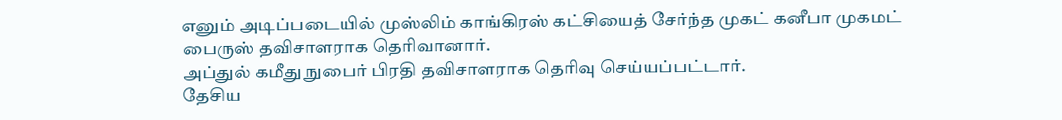எனும் அடிப்படையில் முஸ்லிம் காங்கிரஸ் கட்சியைத் சேர்ந்த முகட் கனீபா முகமட் பைருஸ் தவிசாளராக தெரிவானார்.
அப்துல் கமீது நுபைர் பிரதி தவிசாளராக தெரிவு செய்யப்பட்டார்.
தேசிய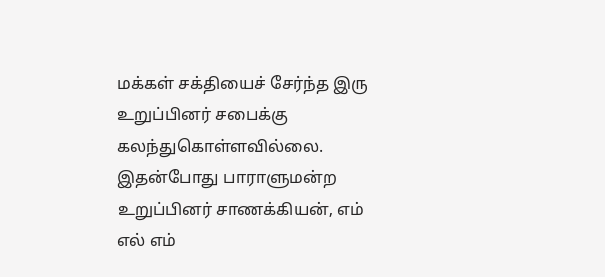மக்கள் சக்தியைச் சேர்ந்த இரு உறுப்பினர் சபைக்கு கலந்துகொள்ளவில்லை.
இதன்போது பாராளுமன்ற உறுப்பினர் சாணக்கியன், எம் எல் எம்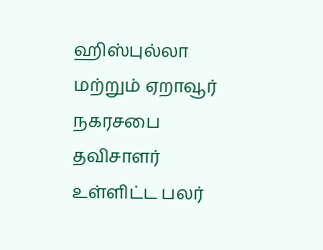ஹிஸ்புல்லா மற்றும் ஏறாவூர் நகரசபை தவிசாளர் உள்ளிட்ட பலர்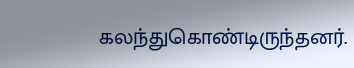கலந்துகொண்டிருந்தனர்.